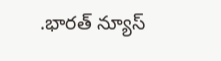.భారత్ న్యూస్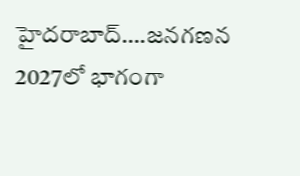హైదరాబాద్….జనగణన 2027లో భాగంగా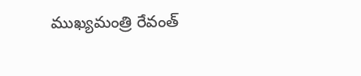ముఖ్యమంత్రి రేవంత్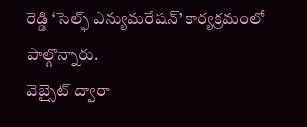రెడ్డి ‘సెల్ఫ్ ఎన్యుమరేషన్’ కార్యక్రమంలో పాల్గొన్నారు.
వెబ్సైట్ ద్వారా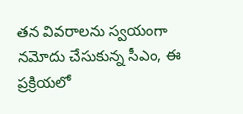తన వివరాలను స్వయంగా నమోదు చేసుకున్న సీఎం, ఈ ప్రక్రియలో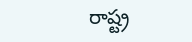రాష్ట్ర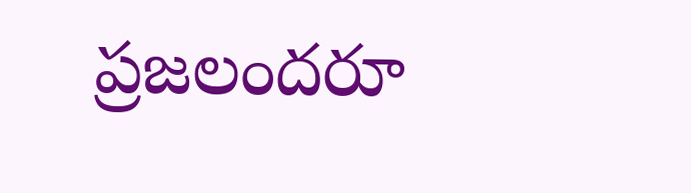ప్రజలందరూ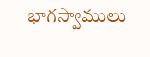భాగస్వాములు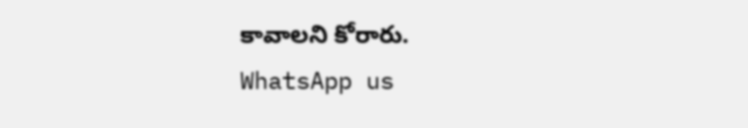కావాలని కోరారు.
WhatsApp us